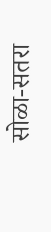सोळा-सतरा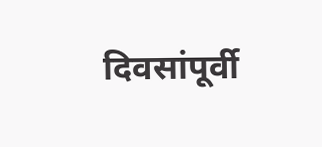दिवसांपूर्वी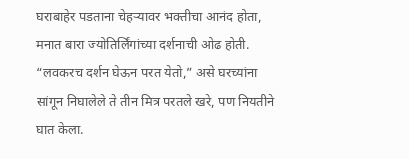घराबाहेर पडताना चेहऱ्यावर भक्तीचा आनंद होता, मनात बारा ज्योतिर्लिंगांच्या दर्शनाची ओढ होती. “लवकरच दर्शन घेऊन परत येतो,” असे घरच्यांना सांगून निघालेले ते तीन मित्र परतले खरे, पण नियतीने घात केला.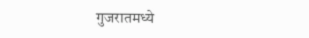गुजरातमध्ये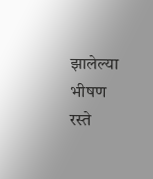झालेल्या भीषण रस्ते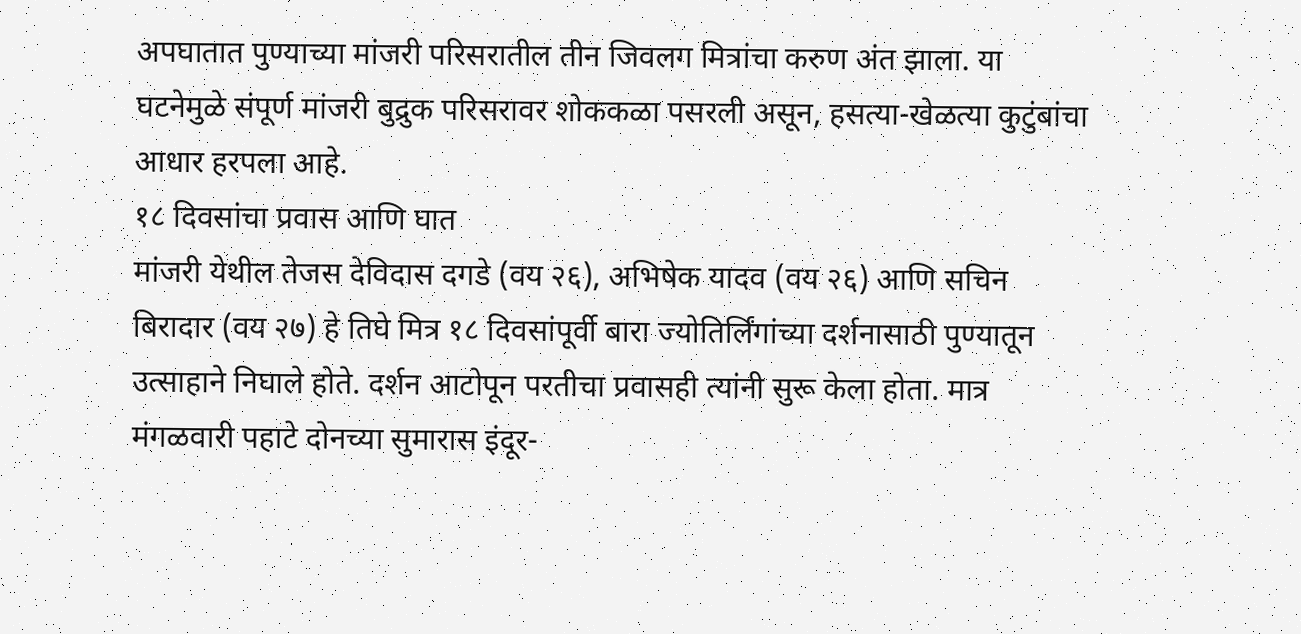अपघातात पुण्याच्या मांजरी परिसरातील तीन जिवलग मित्रांचा करुण अंत झाला. या घटनेमुळे संपूर्ण मांजरी बुद्रुक परिसरावर शोककळा पसरली असून, हसत्या-खेळत्या कुटुंबांचा आधार हरपला आहे.
१८ दिवसांचा प्रवास आणि घात
मांजरी येथील तेजस देविदास दगडे (वय २६), अभिषेक यादव (वय २६) आणि सचिन बिरादार (वय २७) हे तिघे मित्र १८ दिवसांपूर्वी बारा ज्योतिर्लिंगांच्या दर्शनासाठी पुण्यातून उत्साहाने निघाले होते. दर्शन आटोपून परतीचा प्रवासही त्यांनी सुरू केला होता. मात्र मंगळवारी पहाटे दोनच्या सुमारास इंदूर-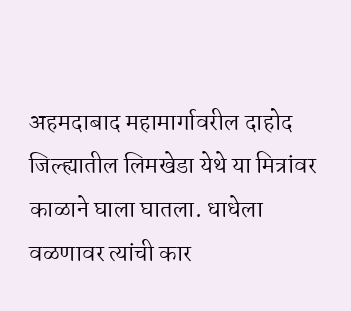अहमदाबाद महामार्गावरील दाहोद जिल्ह्यातील लिमखेडा येथे या मित्रांवर काळाने घाला घातला. धाधेला वळणावर त्यांची कार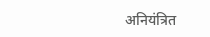अनियंत्रित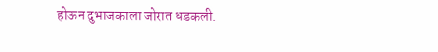होऊन दुभाजकाला जोरात धडकली.